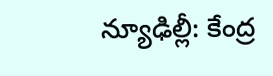న్యూఢిల్లీ: కేంద్ర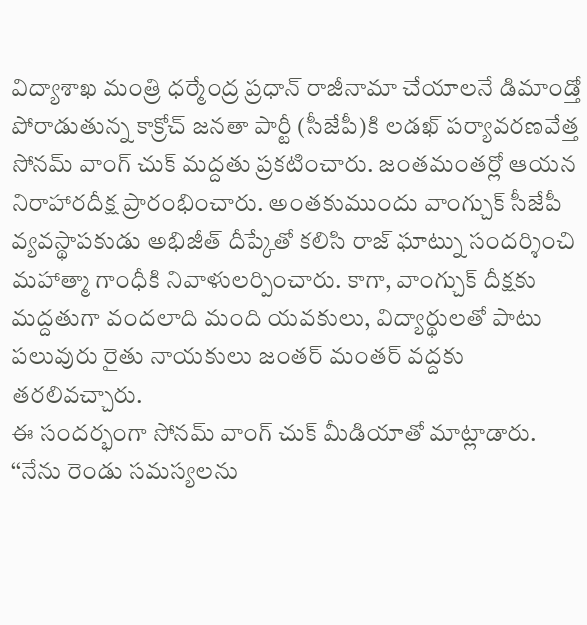విద్యాశాఖ మంత్రి ధర్మేంద్ర ప్రధాన్ రాజీనామా చేయాలనే డిమాండ్తో పోరాడుతున్న కాక్రోచ్ జనతా పార్టీ (సీజేపీ)కి లడఖ్ పర్యావరణవేత్త సోనమ్ వాంగ్ చుక్ మద్దతు ప్రకటించారు. జంతమంతర్లో ఆయన నిరాహారదీక్ష ప్రారంభించారు. అంతకుముందు వాంగ్చుక్ సీజేపీ వ్యవస్థాపకుడు అభిజీత్ దీప్కేతో కలిసి రాజ్ ఘాట్ను సందర్శించి మహాత్మా గాంధీకి నివాళులర్పించారు. కాగా, వాంగ్చుక్ దీక్షకు మద్దతుగా వందలాది మంది యవకులు, విద్యార్థులతో పాటు పలువురు రైతు నాయకులు జంతర్ మంతర్ వద్దకు తరలివచ్చారు.
ఈ సందర్భంగా సోనమ్ వాంగ్ చుక్ మీడియాతో మాట్లాడారు. ‘‘నేను రెండు సమస్యలను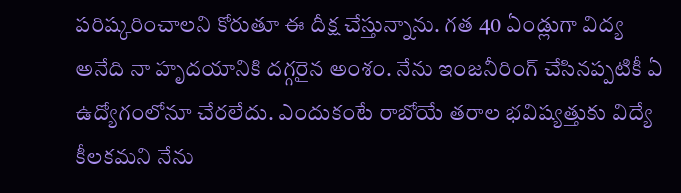పరిష్కరించాలని కోరుతూ ఈ దీక్ష చేస్తున్నాను. గత 40 ఏండ్లుగా విద్య అనేది నా హృదయానికి దగ్గరైన అంశం. నేను ఇంజనీరింగ్ చేసినప్పటికీ ఏ ఉద్యోగంలోనూ చేరలేదు. ఎందుకంటే రాబోయే తరాల భవిష్యత్తుకు విద్యే కీలకమని నేను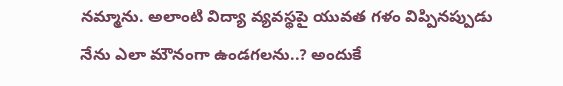నమ్మాను. అలాంటి విద్యా వ్యవస్థపై యువత గళం విప్పినప్పుడు నేను ఎలా మౌనంగా ఉండగలను..? అందుకే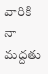వారికి నా మద్దతు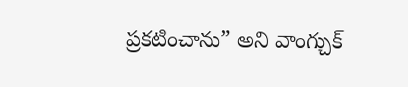ప్రకటించాను” అని వాంగ్చుక్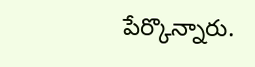పేర్కొన్నారు.